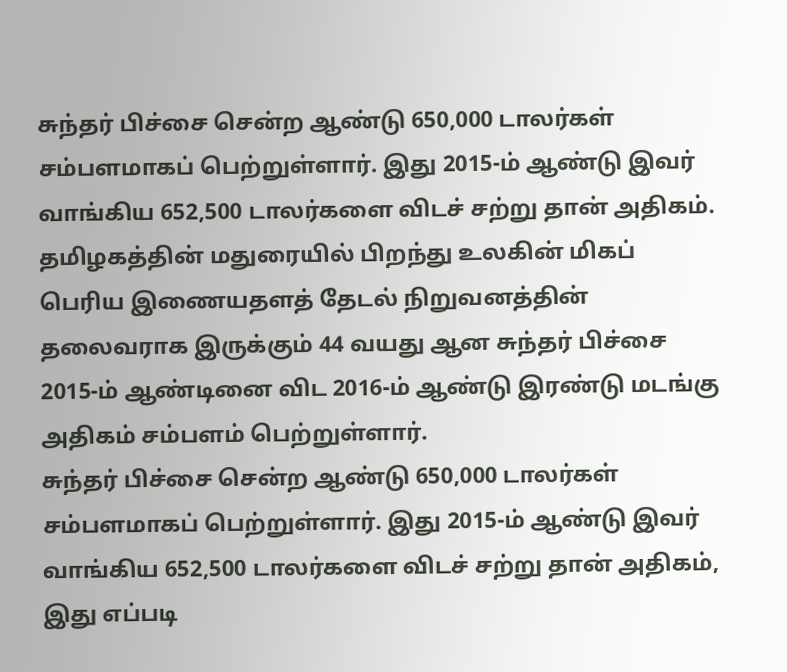சுந்தர் பிச்சை சென்ற ஆண்டு 650,000 டாலர்கள் சம்பளமாகப் பெற்றுள்ளார். இது 2015-ம் ஆண்டு இவர் வாங்கிய 652,500 டாலர்களை விடச் சற்று தான் அதிகம்.
தமிழகத்தின் மதுரையில் பிறந்து உலகின் மிகப் பெரிய இணையதளத் தேடல் நிறுவனத்தின் தலைவராக இருக்கும் 44 வயது ஆன சுந்தர் பிச்சை 2015-ம் ஆண்டினை விட 2016-ம் ஆண்டு இரண்டு மடங்கு அதிகம் சம்பளம் பெற்றுள்ளார்.
சுந்தர் பிச்சை சென்ற ஆண்டு 650,000 டாலர்கள் சம்பளமாகப் பெற்றுள்ளார். இது 2015-ம் ஆண்டு இவர் வாங்கிய 652,500 டாலர்களை விடச் சற்று தான் அதிகம், இது எப்படி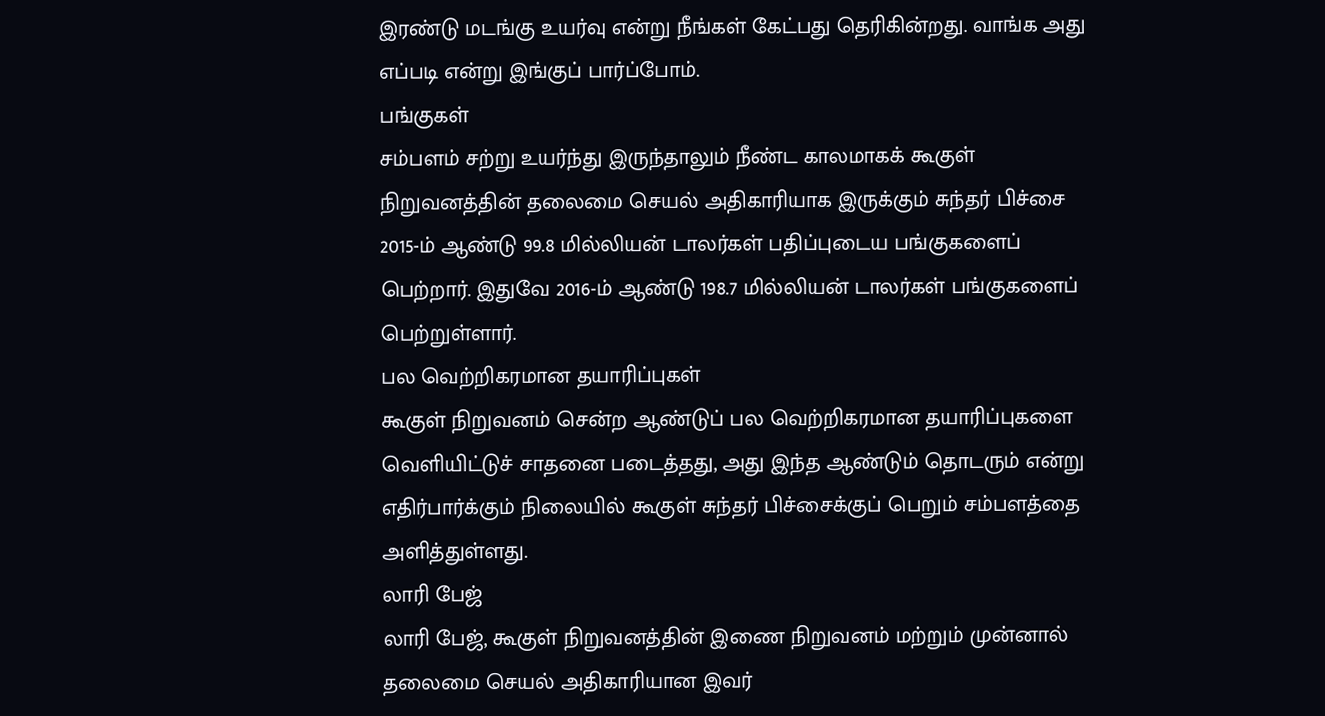இரண்டு மடங்கு உயர்வு என்று நீங்கள் கேட்பது தெரிகின்றது. வாங்க அது எப்படி என்று இங்குப் பார்ப்போம்.
பங்குகள்
சம்பளம் சற்று உயர்ந்து இருந்தாலும் நீண்ட காலமாகக் கூகுள் நிறுவனத்தின் தலைமை செயல் அதிகாரியாக இருக்கும் சுந்தர் பிச்சை 2015-ம் ஆண்டு 99.8 மில்லியன் டாலர்கள் பதிப்புடைய பங்குகளைப் பெற்றார். இதுவே 2016-ம் ஆண்டு 198.7 மில்லியன் டாலர்கள் பங்குகளைப் பெற்றுள்ளார்.
பல வெற்றிகரமான தயாரிப்புகள்
கூகுள் நிறுவனம் சென்ற ஆண்டுப் பல வெற்றிகரமான தயாரிப்புகளை வெளியிட்டுச் சாதனை படைத்தது, அது இந்த ஆண்டும் தொடரும் என்று எதிர்பார்க்கும் நிலையில் கூகுள் சுந்தர் பிச்சைக்குப் பெறும் சம்பளத்தை அளித்துள்ளது.
லாரி பேஜ்
லாரி பேஜ், கூகுள் நிறுவனத்தின் இணை நிறுவனம் மற்றும் முன்னால் தலைமை செயல் அதிகாரியான இவர்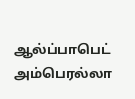ஆல்ப்பாபெட் அம்பெரல்லா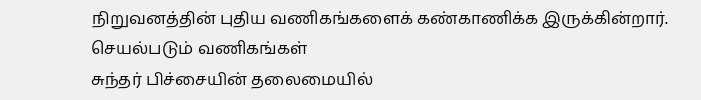நிறுவனத்தின் புதிய வணிகங்களைக் கண்காணிக்க இருக்கின்றார்.
செயல்படும் வணிகங்கள்
சுந்தர் பிச்சையின் தலைமையில்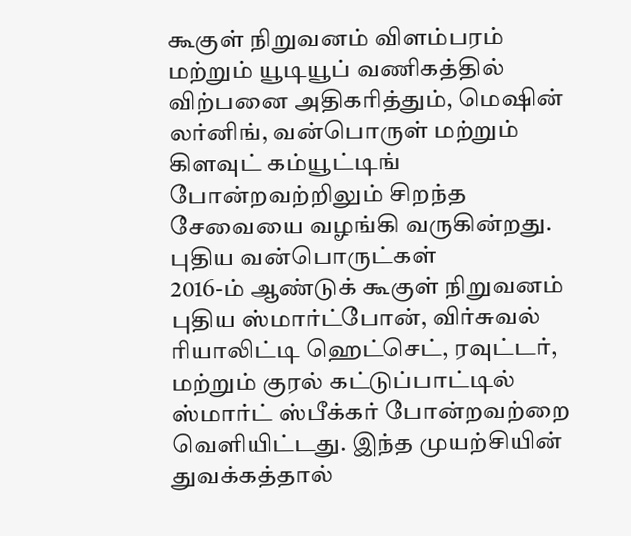கூகுள் நிறுவனம் விளம்பரம் மற்றும் யூடியூப் வணிகத்தில் விற்பனை அதிகரித்தும், மெஷின் லர்னிங், வன்பொருள் மற்றும் கிளவுட் கம்யூட்டிங் போன்றவற்றிலும் சிறந்த சேவையை வழங்கி வருகின்றது.
புதிய வன்பொருட்கள்
2016-ம் ஆண்டுக் கூகுள் நிறுவனம் புதிய ஸ்மார்ட்போன், விர்சுவல் ரியாலிட்டி ஹெட்செட், ரவுட்டர், மற்றும் குரல் கட்டுப்பாட்டில் ஸ்மார்ட் ஸ்பீக்கர் போன்றவற்றை வெளியிட்டது. இந்த முயற்சியின் துவக்கத்தால்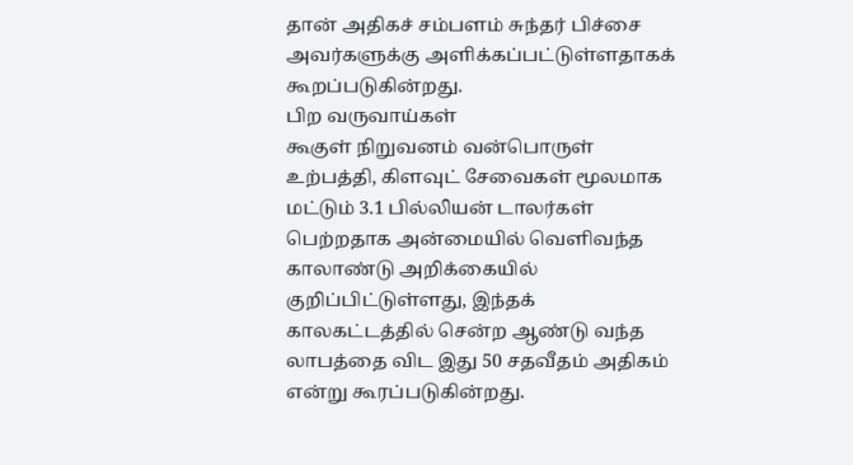தான் அதிகச் சம்பளம் சுந்தர் பிச்சை அவர்களுக்கு அளிக்கப்பட்டுள்ளதாகக் கூறப்படுகின்றது.
பிற வருவாய்கள்
கூகுள் நிறுவனம் வன்பொருள் உற்பத்தி, கிளவுட் சேவைகள் மூலமாக மட்டும் 3.1 பில்லியன் டாலர்கள் பெற்றதாக அன்மையில் வெளிவந்த காலாண்டு அறிக்கையில் குறிப்பிட்டுள்ளது, இந்தக் காலகட்டத்தில் சென்ற ஆண்டு வந்த லாபத்தை விட இது 50 சதவீதம் அதிகம் என்று கூரப்படுகின்றது.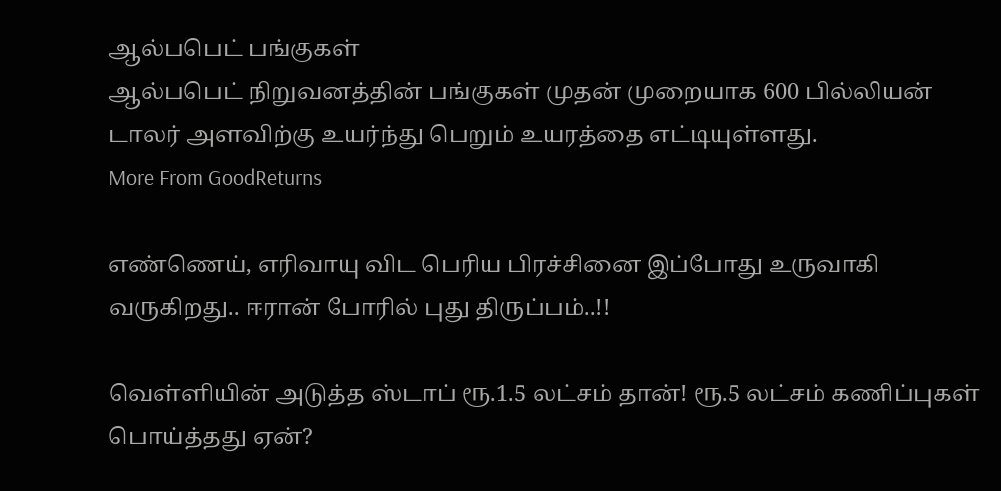ஆல்பபெட் பங்குகள்
ஆல்பபெட் நிறுவனத்தின் பங்குகள் முதன் முறையாக 600 பில்லியன் டாலர் அளவிற்கு உயர்ந்து பெறும் உயரத்தை எட்டியுள்ளது.
More From GoodReturns

எண்ணெய், எரிவாயு விட பெரிய பிரச்சினை இப்போது உருவாகி வருகிறது.. ஈரான் போரில் புது திருப்பம்..!!

வெள்ளியின் அடுத்த ஸ்டாப் ரூ.1.5 லட்சம் தான்! ரூ.5 லட்சம் கணிப்புகள் பொய்த்தது ஏன்?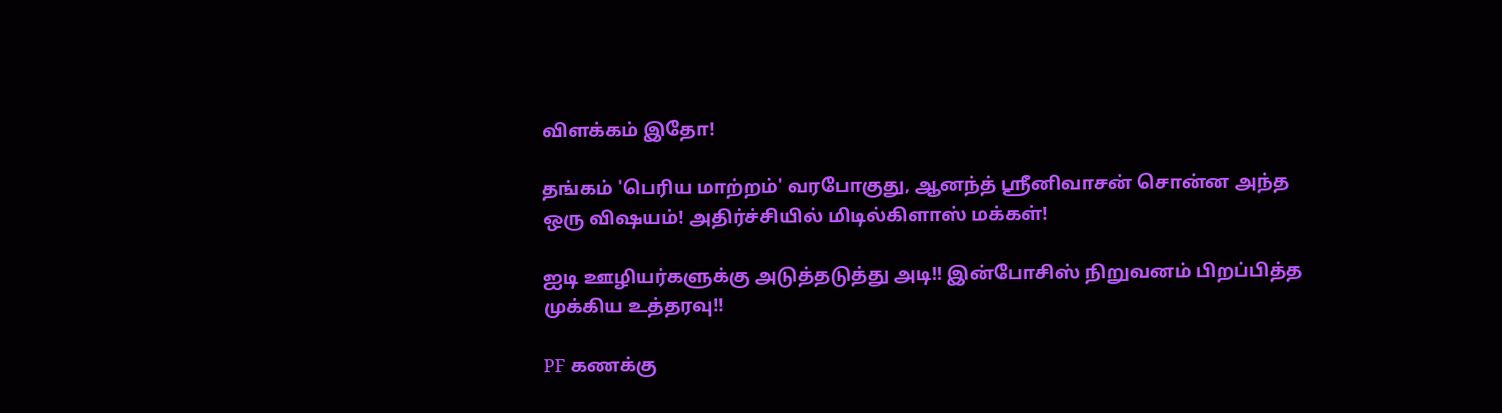விளக்கம் இதோ!

தங்கம் 'பெரிய மாற்றம்' வரபோகுது, ஆனந்த் ஸ்ரீனிவாசன் சொன்ன அந்த ஒரு விஷயம்! அதிர்ச்சியில் மிடில்கிளாஸ் மக்கள்!

ஐடி ஊழியர்களுக்கு அடுத்தடுத்து அடி!! இன்போசிஸ் நிறுவனம் பிறப்பித்த முக்கிய உத்தரவு!!

PF கணக்கு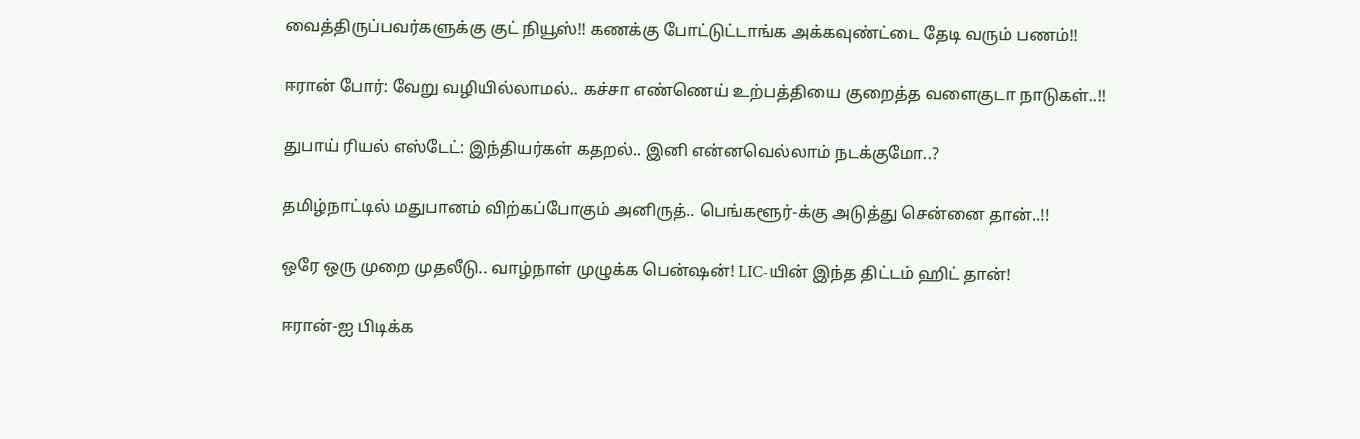வைத்திருப்பவர்களுக்கு குட் நியூஸ்!! கணக்கு போட்டுட்டாங்க அக்கவுண்ட்டை தேடி வரும் பணம்!!

ஈரான் போர்: வேறு வழியில்லாமல்.. கச்சா எண்ணெய் உற்பத்தியை குறைத்த வளைகுடா நாடுகள்..!!

துபாய் ரியல் எஸ்டேட்: இந்தியர்கள் கதறல்.. இனி என்னவெல்லாம் நடக்குமோ..?

தமிழ்நாட்டில் மதுபானம் விற்கப்போகும் அனிருத்.. பெங்களூர்-க்கு அடுத்து சென்னை தான்..!!

ஒரே ஒரு முறை முதலீடு.. வாழ்நாள் முழுக்க பென்ஷன்! LIC-யின் இந்த திட்டம் ஹிட் தான்!

ஈரான்-ஐ பிடிக்க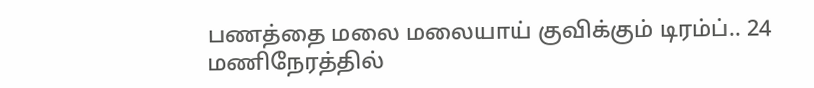பணத்தை மலை மலையாய் குவிக்கும் டிரம்ப்.. 24 மணிநேரத்தில்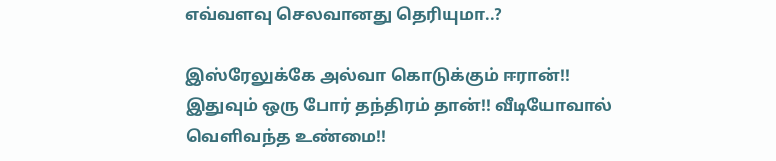எவ்வளவு செலவானது தெரியுமா..?

இஸ்ரேலுக்கே அல்வா கொடுக்கும் ஈரான்!! இதுவும் ஒரு போர் தந்திரம் தான்!! வீடியோவால் வெளிவந்த உண்மை!!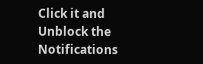Click it and Unblock the Notifications